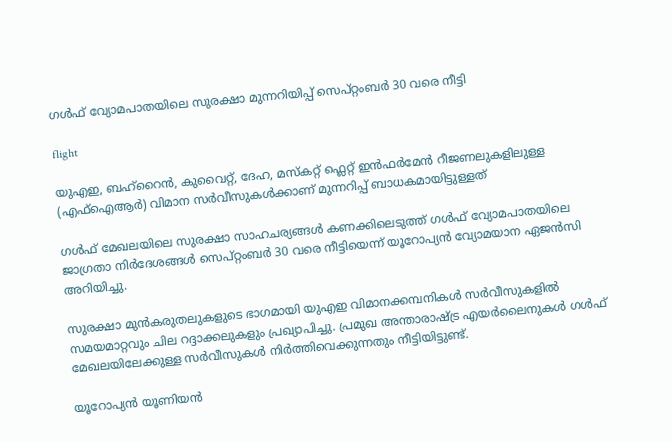ഗൾഫ് വ്യോമപാതയിലെ സുരക്ഷാ മുന്നറിയിപ്പ് സെപ്റ്റംബർ 30 വരെ നീട്ടി

flight

യുഎഇ, ബഹ്‌റൈന്‍, കുവൈറ്റ്, ദേഹ, മസ്‌കറ്റ് ഫ്ലെറ്റ് ഇന്‍ഫര്‍മേന്‍ റീജണലുകളിലുള്ള (എഫ്‌ഐആര്‍) വിമാന സര്‍വീസുകള്‍ക്കാണ് മുന്നറിപ്പ് ബാധകമായിട്ടുള്ളത്

ഗള്‍ഫ് മേഖലയിലെ സുരക്ഷാ സാഹചര്യങ്ങള്‍ കണക്കിലെടുത്ത് ഗള്‍ഫ് വ്യോമപാതയിലെ ജാഗ്രതാ നിര്‍ദേശങ്ങള്‍ സെപ്റ്റംബര്‍ 30 വരെ നീട്ടിയെന്ന് യൂറോപ്യന്‍ വ്യോമയാന ഏജന്‍സി അറിയിച്ചു.

സുരക്ഷാ മുന്‍കരുതലുകളുടെ ഭാഗമായി യുഎഇ വിമാനക്കമ്പനികള്‍ സര്‍വീസുകളില്‍ സമയമാറ്റവും ചില റദ്ദാക്കലുകളും പ്രഖ്യാപിച്ചു. പ്രമുഖ അന്താരാഷ്ട്ര എയര്‍ലൈനുകള്‍ ഗൾഫ് മേഖലയിലേക്കുള്ള സര്‍വീസുകള്‍ നിര്‍ത്തിവെക്കുന്നതും നീട്ടിയിട്ടുണ്ട്.

യൂറോപ്യന്‍ യൂണിയന്‍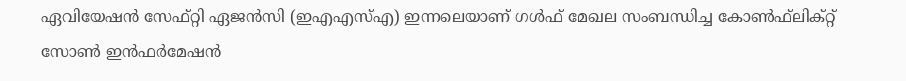ഏവിയേഷന്‍ സേഫ്റ്റി ഏജന്‍സി (ഇഎഎസ്എ) ഇന്നലെയാണ് ഗള്‍ഫ് മേഖല സംബന്ധിച്ച കോണ്‍ഫ്‌ലിക്റ്റ് സോണ്‍ ഇന്‍ഫര്‍മേഷന്‍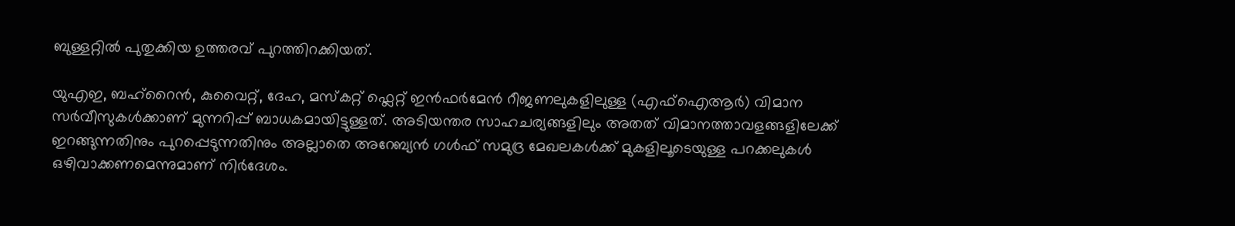ബുള്ളറ്റില്‍ പുതുക്കിയ ഉത്തരവ് പുറത്തിറക്കിയത്.

യുഎഇ, ബഹ്‌റൈന്‍, കുവൈറ്റ്, ദേഹ, മസ്‌കറ്റ് ഫ്ലെറ്റ് ഇന്‍ഫര്‍മേന്‍ റീജണലുകളിലുള്ള (എഫ്‌ഐആര്‍) വിമാന സര്‍വീസുകള്‍ക്കാണ് മുന്നറിപ്പ് ബാധകമായിട്ടുള്ളത്. അടിയന്തര സാഹചര്യങ്ങളിലും അതത് വിമാനത്താവളങ്ങളിലേക്ക് ഇറങ്ങുന്നതിനും പുറപ്പെടുന്നതിനും അല്ലാതെ അറേബ്യന്‍ ഗള്‍ഫ് സമുദ്ര മേഖലകള്‍ക്ക് മുകളിലൂടെയുള്ള പറക്കലുകള്‍ ഒഴിവാക്കണമെന്നുമാണ് നിര്‍ദേശം.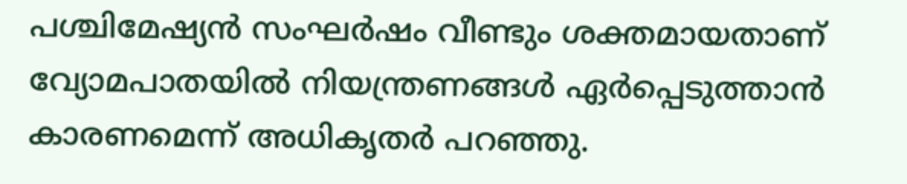പശ്ചിമേഷ്യന്‍ സംഘര്‍ഷം വീണ്ടും ശക്തമായതാണ് വ്യോമപാതയില്‍ നിയന്ത്രണങ്ങള്‍ ഏര്‍പ്പെടുത്താന്‍ കാരണമെന്ന് അധികൃതര്‍ പറഞ്ഞു.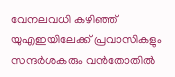വേനലവധി കഴിഞ്ഞ് യുഎഇയിലേക്ക് പ്രവാസികളും സന്ദര്‍ശകരും വന്‍തോതില്‍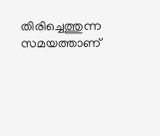തിരിച്ചെത്തുന്ന സമയത്താണ്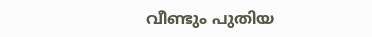വീണ്ടും പുതിയ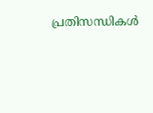പ്രതിസന്ധികള്‍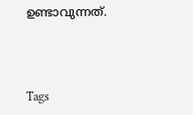ഉണ്ടാവുന്നത്.



Tags